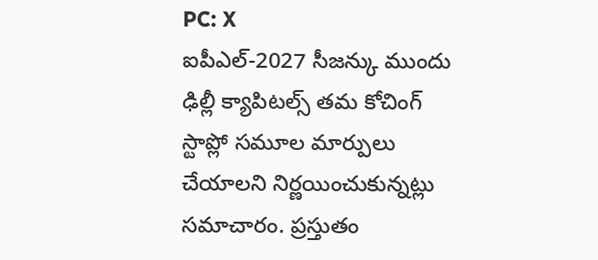PC: X
ఐపీఎల్-2027 సీజన్కు ముందు ఢిల్లీ క్యాపిటల్స్ తమ కోచింగ్ స్టాప్లో సమూల మార్పులు చేయాలని నిర్ణయించుకున్నట్లు సమాచారం. ప్రస్తుతం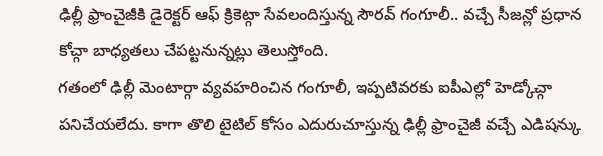ఢిల్లీ ఫ్రాంచైజీకి డైరెక్టర్ ఆఫ్ క్రికెట్గా సేవలందిస్తున్న సౌరవ్ గంగూలీ.. వచ్చే సీజన్లో ప్రధాన కోచ్గా బాధ్యతలు చేపట్టనున్నట్లు తెలుస్తోంది.
గతంలో ఢిల్లీ మెంటార్గా వ్యవహరించిన గంగూలీ, ఇప్పటివరకు ఐపీఎల్లో హెడ్కోచ్గా పనిచేయలేదు. కాగా తొలి టైటిల్ కోసం ఎదురుచూస్తున్న ఢిల్లీ ఫ్రాంచైజీ వచ్చే ఎడిషన్కు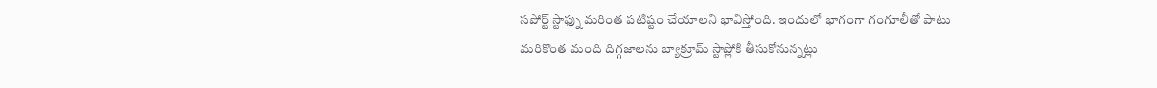సపోర్ట్ స్టాఫ్ను మరింత పటిష్టం చేయాలని భావిస్తోంది. ఇందులో భాగంగా గంగూలీతో పాటు మరికొంత మంది దిగ్గజాలను బ్యాక్రూమ్ స్టాప్లోకి తీసుకోనున్నట్లు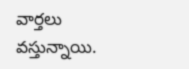వార్తలు వస్తున్నాయి.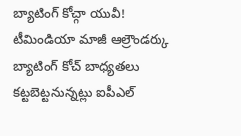బ్యాటింగ్ కోచ్గా యువీ!
టీమిండియా మాజీ ఆల్రౌండర్కు బ్యాటింగ్ కోచ్ బాధ్యతలు కట్టబెట్టనున్నట్లు ఐపీఎల్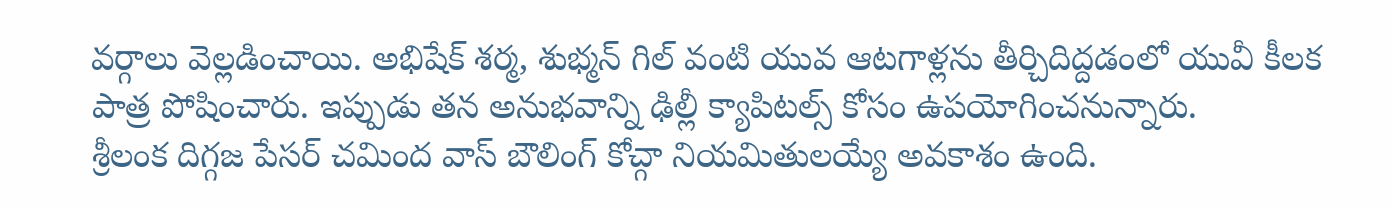వర్గాలు వెల్లడించాయి. అభిషేక్ శర్మ, శుభ్మన్ గిల్ వంటి యువ ఆటగాళ్లను తీర్చిదిద్దడంలో యువీ కీలక పాత్ర పోషించారు. ఇప్పుడు తన అనుభవాన్ని ఢిల్లీ క్యాపిటల్స్ కోసం ఉపయోగించనున్నారు.
శ్రీలంక దిగ్గజ పేసర్ చమింద వాస్ బౌలింగ్ కోచ్గా నియమితులయ్యే అవకాశం ఉంది.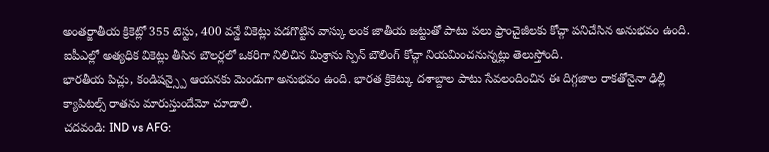అంతర్జాతీయ క్రికెట్లో 355 టెస్టు, 400 వన్డే వికెట్లు పడగొట్టిన వాస్కు లంక జాతీయ జట్టుతో పాటు పలు ఫ్రాంచైజీలకు కోచ్గా పనిచేసిన అనుభవం ఉంది. ఐపీఎల్లో అత్యధిక వికెట్లు తీసిన బౌలర్లలో ఒకరిగా నిలిచిన మిశ్రాను స్పిన్ బౌలింగ్ కోచ్గా నియమించనున్నట్లు తెలుస్తోంది.
భారతీయ పిచ్లు, కండిషన్స్పై ఆయనకు మెండుగా అనుభవం ఉంది. భారత క్రికెట్కు దశాబ్దాల పాటు సేవలందించిన ఈ దిగ్గజాల రాకతోనైనా ఢిల్లీ క్యాపిటల్స్ రాతను మారుస్తుందేమో చూడాలి.
చదవండి: IND vs AFG: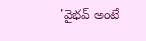'వైభవ్ అంటే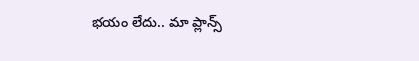భయం లేదు.. మా ప్లాన్స్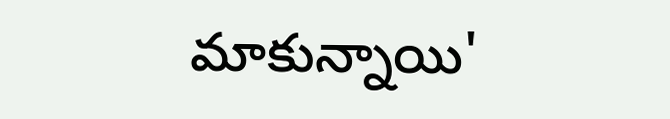మాకున్నాయి'